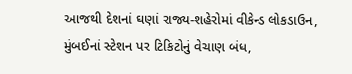આજથી દેશનાં ઘણાં રાજ્ય-શહેરોમાં વીકેન્ડ લોકડાઉન, મુંબઈનાં સ્ટેશન પર ટિકિટોનું વેચાણ બંધ,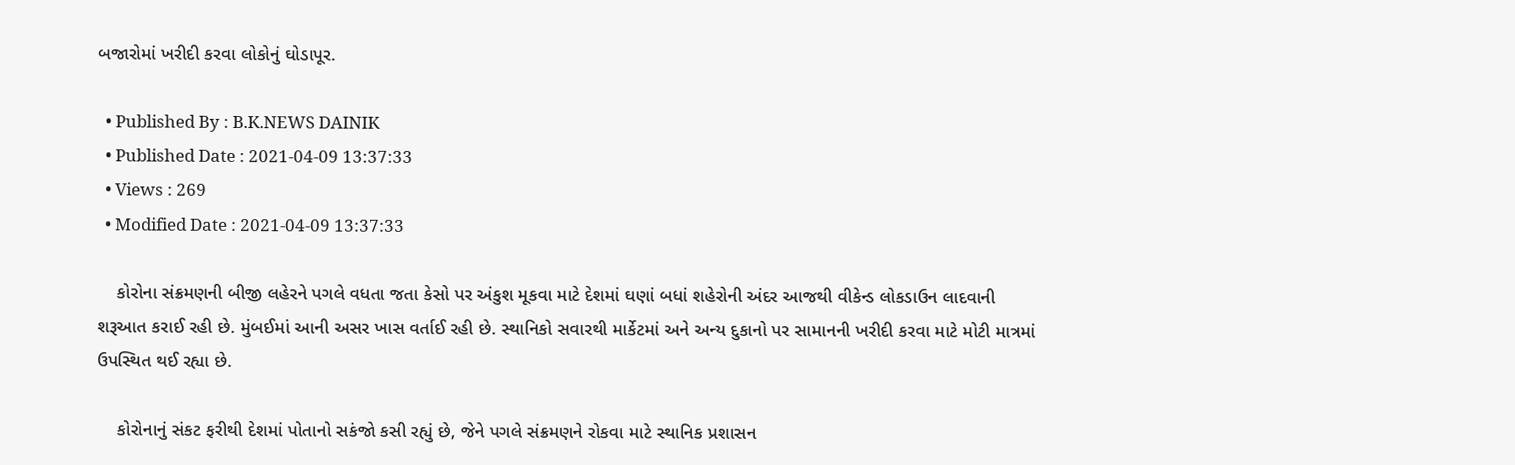બજારોમાં ખરીદી કરવા લોકોનું ઘોડાપૂર.

  • Published By : B.K.NEWS DAINIK
  • Published Date : 2021-04-09 13:37:33
  • Views : 269
  • Modified Date : 2021-04-09 13:37:33

    કોરોના સંક્રમણની બીજી લહેરને પગલે વધતા જતા કેસો પર અંકુશ મૂકવા માટે દેશમાં ઘણાં બધાં શહેરોની અંદર આજથી વીકેન્ડ લોકડાઉન લાદવાની શરૂઆત કરાઈ રહી છે. મુંબઈમાં આની અસર ખાસ વર્તાઈ રહી છે. સ્થાનિકો સવારથી માર્કેટમાં અને અન્ય દુકાનો પર સામાનની ખરીદી કરવા માટે મોટી માત્રમાં ઉપસ્થિત થઈ રહ્યા છે.

    કોરોનાનું સંકટ ફરીથી દેશમાં પોતાનો સકંજો કસી રહ્યું છે, જેને પગલે સંક્રમણને રોકવા માટે સ્થાનિક પ્રશાસન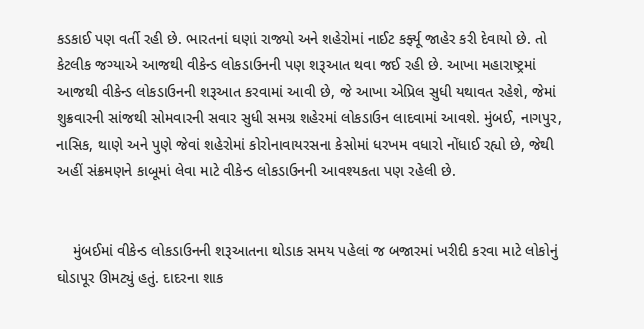કડકાઈ પણ વર્તી રહી છે. ભારતનાં ઘણાં રાજ્યો અને શહેરોમાં નાઈટ કર્ફ્યૂ જાહેર કરી દેવાયો છે. તો કેટલીક જગ્યાએ આજથી વીકેન્ડ લોકડાઉનની પણ શરૂઆત થવા જઈ રહી છે. આખા મહારાષ્ટ્રમાં આજથી વીકેન્ડ લોકડાઉનની શરૂઆત કરવામાં આવી છે, જે આખા એપ્રિલ સુધી યથાવત રહેશે, જેમાં શુક્રવારની સાંજથી સોમવારની સવાર સુધી સમગ્ર શહેરમાં લોકડાઉન લાદવામાં આવશે. મુંબઈ, નાગપુર, નાસિક, થાણે અને પુણે જેવાં શહેરોમાં કોરોનાવાયરસના કેસોમાં ધરખમ વધારો નોંધાઈ રહ્યો છે, જેથી અહીં સંક્રમણને કાબૂમાં લેવા માટે વીકેન્ડ લોકડાઉનની આવશ્યકતા પણ રહેલી છે.


    મુંબઈમાં વીકેન્ડ લોકડાઉનની શરૂઆતના થોડાક સમય પહેલાં જ બજારમાં ખરીદી કરવા માટે લોકોનું ઘોડાપૂર ઊમટ્યું હતું. દાદરના શાક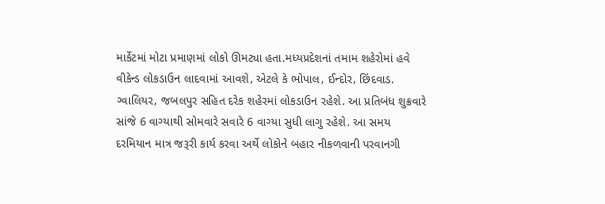માર્કેટમાં મોટા પ્રમાણમાં લોકો ઊમટ્યા હતા.મધ્યપ્રદેશનાં તમામ શહેરોમાં હવે વીકેન્ડ લોકડાઉન લાદવામાં આવશે, એટલે કે ભોપાલ, ઈન્દોર, છિંદવાડ. ગ્વાલિયર, જબલપુર સહિત દરેક શહેરમાં લોકડાઉન રહેશે. આ પ્રતિબંધ શુક્રવારે સાંજે 6 વાગ્યાથી સોમવારે સવારે 6 વાગ્યા સુધી લાગુ રહેશે. આ સમય દરમિયાન માત્ર જરૂરી કાર્ય કરવા અર્થે લોકોને બહાર નીકળવાની પરવાનગી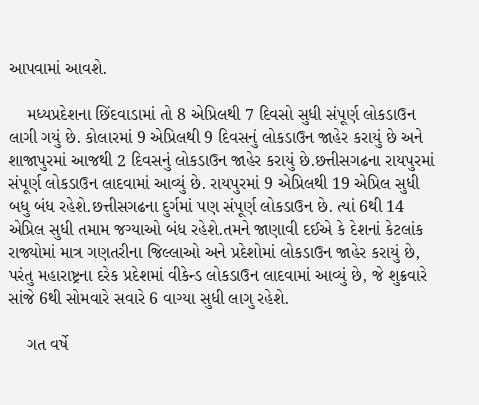આપવામાં આવશે.

    મધ્યપ્રદેશના છિંદવાડામાં તો 8 એપ્રિલથી 7 દિવસો સુધી સંપૂર્ણ લોકડાઉન લાગી ગયું છે. કોલારમાં 9 એપ્રિલથી 9 દિવસનું લોકડાઉન જાહેર કરાયું છે અને શાજાપુરમાં આજથી 2 દિવસનું લોકડાઉન જાહેર કરાયું છે.છત્તીસગઢના રાયપુરમાં સંપૂર્ણ લોકડાઉન લાદવામાં આવ્યું છે. રાયપુરમાં 9 એપ્રિલથી 19 એપ્રિલ સુધી બધુ બંધ રહેશે.છત્તીસગઢના દુર્ગમાં પણ સંપૂર્ણ લોકડાઉન છે. ત્યાં 6થી 14 એપ્રિલ સુધી તમામ જગ્યાઓ બંધ રહેશે.તમને જાણાવી દઈએ કે દેશનાં કેટલાંક રાજ્યોમાં માત્ર ગણતરીના જિલ્લાઓ અને પ્રદેશોમાં લોકડાઉન જાહેર કરાયું છે, પરંતુ મહારાષ્ટ્રના દરેક પ્રદેશમાં વીકેન્ડ લોકડાઉન લાદવામાં આવ્યું છે, જે શુક્રવારે સાંજે 6થી સોમવારે સવારે 6 વાગ્યા સુધી લાગુ રહેશે.

    ગત વર્ષે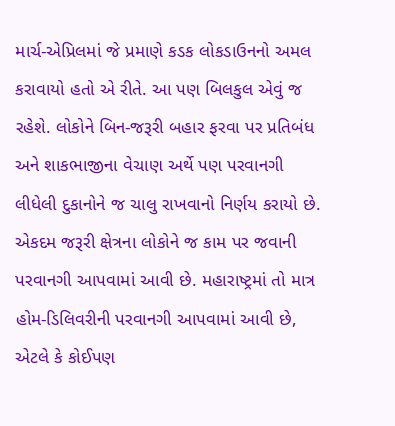માર્ચ-એપ્રિલમાં જે પ્રમાણે કડક લોકડાઉનનો અમલ કરાવાયો હતો એ રીતે. આ પણ બિલકુલ એવું જ રહેશે. લોકોને બિન-જરૂરી બહાર ફરવા પર પ્રતિબંધ અને શાકભાજીના વેચાણ અર્થે પણ પરવાનગી લીધેલી દુકાનોને જ ચાલુ રાખવાનો નિર્ણય કરાયો છે. એકદમ જરૂરી ક્ષેત્રના લોકોને જ કામ પર જવાની પરવાનગી આપવામાં આવી છે. મહારાષ્ટ્રમાં તો માત્ર હોમ-ડિલિવરીની પરવાનગી આપવામાં આવી છે, એટલે કે કોઈપણ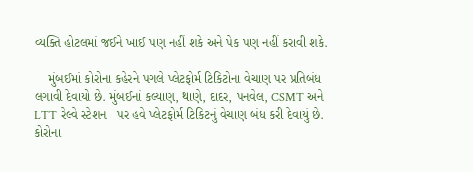વ્યક્તિ હોટલમાં જઈને ખાઈ પણ નહીં શકે અને પેક પણ નહીં કરાવી શકે.

    મુંબઈમાં કોરોના કહેરને પગલે પ્લેટફોર્મ ટિકિટોના વેચાણ પર પ્રતિબંધ લગાવી દેવાયો છે. મુંબઈનાં કલ્યાણ, થાણે, દાદર, પનવેલ, CSMT અને LTT રેલ્વે સ્ટેશન   પર હવે પ્લેટફોર્મ ટિકિટનું વેચાણ બંધ કરી દેવાયું છે. કોરોના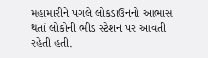મહામારીને પગલે લોકડાઉનનો આભાસ થતાં લોકોની ભીડ સ્ટેશન પર આવતી રહેતી હતી.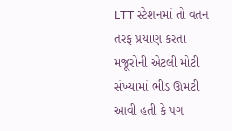LTT સ્ટેશનમાં તો વતન તરફ પ્રયાણ કરતા મજૂરોની એટલી મોટી સંખ્યામાં ભીડ ઊમટી આવી હતી કે પગ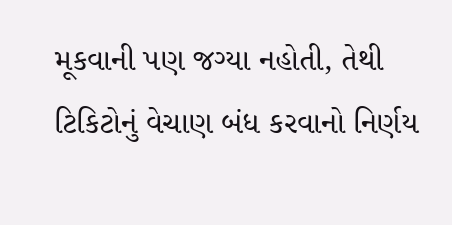મૂકવાની પણ જગ્યા નહોતી, તેથી ટિકિટોનું વેચાણ બંધ કરવાનો નિર્ણય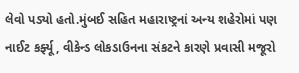લેવો પડ્યો હતો.મુંબઈ સહિત મહારાષ્ટ્રનાં અન્ય શહેરોમાં પણ નાઈટ કર્ફ્યૂ, વીકેન્ડ લોકડાઉનના સંકટને કારણે પ્રવાસી મજૂરો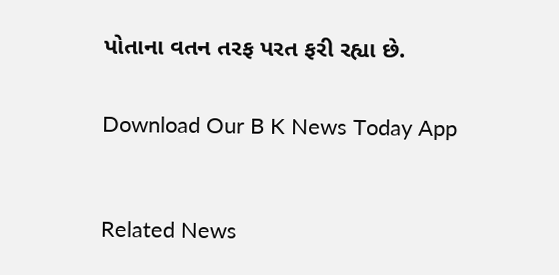પોતાના વતન તરફ પરત ફરી રહ્યા છે.


Download Our B K News Today App



Related News